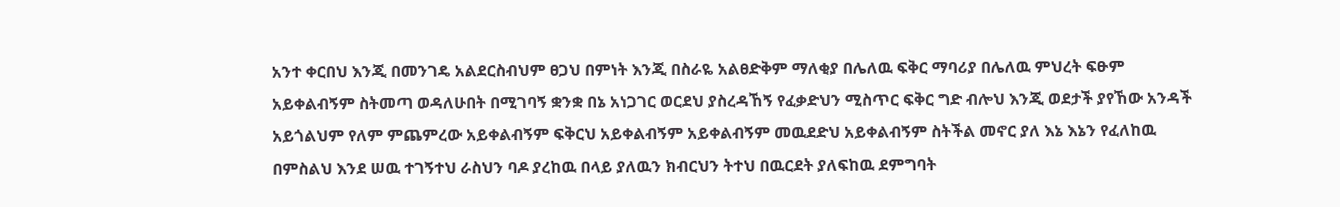አንተ ቀርበህ እንጂ በመንገዴ አልደርስብህም ፀጋህ በምነት እንጂ በስራዬ አልፀድቅም ማለቂያ በሌለዉ ፍቅር ማባሪያ በሌለዉ ምህረት ፍፁም አይቀልብኝም ስትመጣ ወዳለሁበት በሚገባኝ ቋንቋ በኔ አነጋገር ወርደህ ያስረዳኸኝ የፈቃድህን ሚስጥር ፍቅር ግድ ብሎህ እንጂ ወደታች ያየኸው አንዳች አይጎልህም የለም ምጨምረው አይቀልብኝም ፍቅርህ አይቀልብኝም አይቀልብኝም መዉደድህ አይቀልብኝም ስትችል መኖር ያለ እኔ እኔን የፈለከዉ በምስልህ እንደ ሠዉ ተገኝተህ ራስህን ባዶ ያረከዉ በላይ ያለዉን ክብርህን ትተህ በዉርደት ያለፍከዉ ደምግባት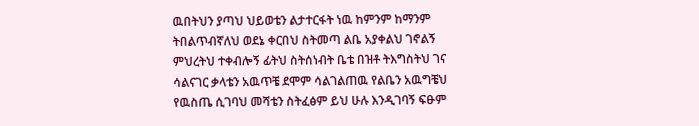ዉበትህን ያጣህ ህይወቴን ልታተርፋት ነዉ ከምንም ከማንም ትበልጥብኛለህ ወደኔ ቀርበህ ስትመጣ ልቤ አያቀልህ ገኖልኝ ምህረትህ ተቀብሎኝ ፊትህ ስትሰነብት ቤቴ በዝቶ ትእግስትህ ገና ሳልናገር ቃላቴን አዉጥቼ ደሞም ሳልገልጠዉ የልቤን አዉግቼህ የዉስጤ ሲገባህ መሻቴን ስትፈፅም ይህ ሁሉ እንዲገባኝ ፍፁም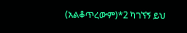(አልቆጥረውም)*2 ካገኘኝ ይህ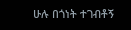ሁሉ በጎነት ተገብቶኝ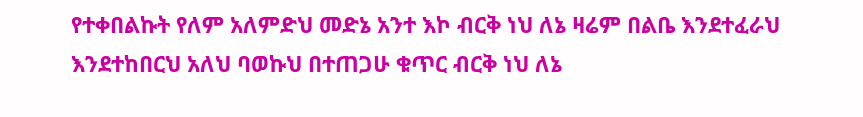የተቀበልኩት የለም አለምድህ መድኔ አንተ እኮ ብርቅ ነህ ለኔ ዛሬም በልቤ እንደተፈራህ እንደተከበርህ አለህ ባወኩህ በተጠጋሁ ቁጥር ብርቅ ነህ ለኔ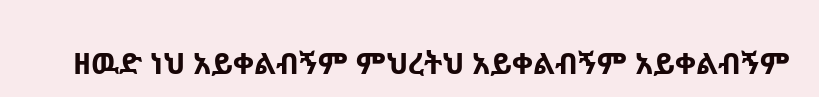ዘዉድ ነህ አይቀልብኝም ምህረትህ አይቀልብኝም አይቀልብኝም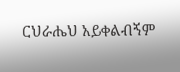ርህራሔህ አይቀልብኝም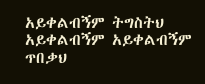አይቀልብኝም ትግስትህ አይቀልብኝም አይቀልብኝም ጥበቃህ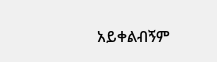አይቀልብኝም